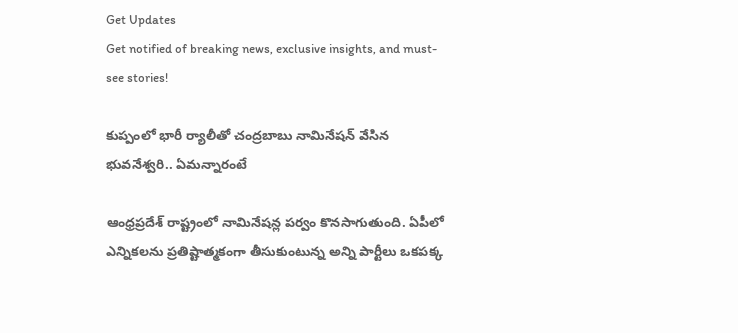Get Updates
Get notified of breaking news, exclusive insights, and must-see stories!

కుప్పంలో భారీ ర్యాలీతో చంద్రబాబు నామినేషన్ వేసిన భువనేశ్వరి.. ఏమన్నారంటే

ఆంధ్రప్రదేశ్ రాష్ట్రంలో నామినేషన్ల పర్వం కొనసాగుతుంది. ఏపీలో ఎన్నికలను ప్రతిష్టాత్మకంగా తీసుకుంటున్న అన్ని పార్టీలు ఒకపక్క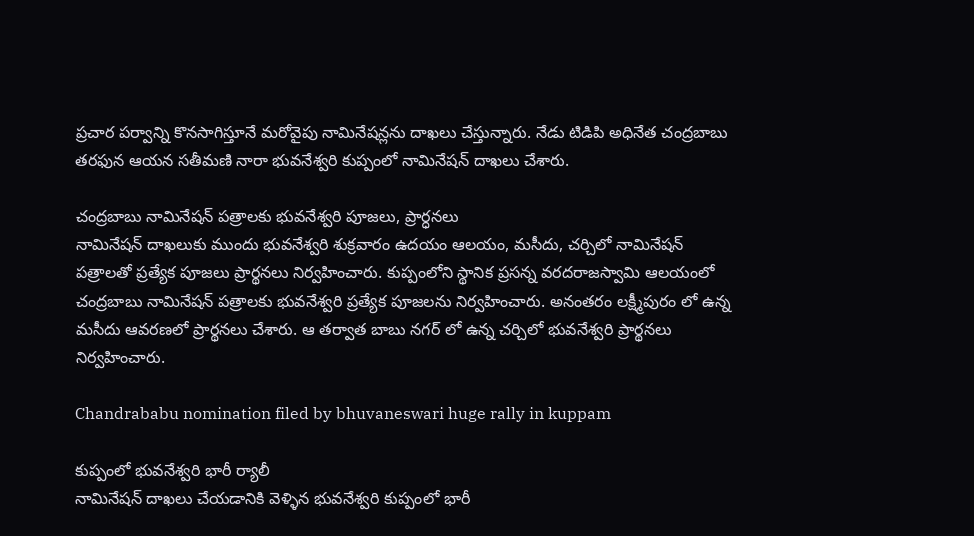ప్రచార పర్వాన్ని కొనసాగిస్తూనే మరోవైపు నామినేషన్లను దాఖలు చేస్తున్నారు. నేడు టిడిపి అధినేత చంద్రబాబు తరఫున ఆయన సతీమణి నారా భువనేశ్వరి కుప్పంలో నామినేషన్ దాఖలు చేశారు.

చంద్రబాబు నామినేషన్ పత్రాలకు భువనేశ్వరి పూజలు, ప్రార్ధనలు
నామినేషన్ దాఖలుకు ముందు భువనేశ్వరి శుక్రవారం ఉదయం ఆలయం, మసీదు, చర్చిలో నామినేషన్ పత్రాలతో ప్రత్యేక పూజలు ప్రార్థనలు నిర్వహించారు. కుప్పంలోని స్థానిక ప్రసన్న వరదరాజస్వామి ఆలయంలో చంద్రబాబు నామినేషన్ పత్రాలకు భువనేశ్వరి ప్రత్యేక పూజలను నిర్వహించారు. అనంతరం లక్ష్మీపురం లో ఉన్న మసీదు ఆవరణలో ప్రార్థనలు చేశారు. ఆ తర్వాత బాబు నగర్ లో ఉన్న చర్చిలో భువనేశ్వరి ప్రార్థనలు నిర్వహించారు.

Chandrababu nomination filed by bhuvaneswari huge rally in kuppam

కుప్పంలో భువనేశ్వరి భారీ ర్యాలీ
నామినేషన్ దాఖలు చేయడానికి వెళ్ళిన భువనేశ్వరి కుప్పంలో భారీ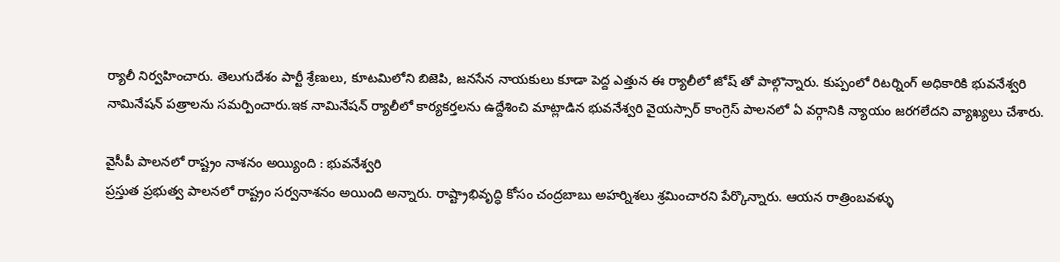ర్యాలీ నిర్వహించారు. తెలుగుదేశం పార్టీ శ్రేణులు, కూటమిలోని బిజెపి, జనసేన నాయకులు కూడా పెద్ద ఎత్తున ఈ ర్యాలీలో జోష్ తో పాల్గొన్నారు. కుప్పంలో రిటర్నింగ్ అధికారికి భువనేశ్వరి నామినేషన్ పత్రాలను సమర్పించారు.ఇక నామినేషన్ ర్యాలీలో కార్యకర్తలను ఉద్దేశించి మాట్లాడిన భువనేశ్వరి వైయస్సార్ కాంగ్రెస్ పాలనలో ఏ వర్గానికి న్యాయం జరగలేదని వ్యాఖ్యలు చేశారు.

వైసీపీ పాలనలో రాష్ట్రం నాశనం అయ్యింది : భువనేశ్వరి
ప్రస్తుత ప్రభుత్వ పాలనలో రాష్ట్రం సర్వనాశనం అయింది అన్నారు. రాష్ట్రాభివృద్ధి కోసం చంద్రబాబు అహర్నిశలు శ్రమించారని పేర్కొన్నారు. ఆయన రాత్రింబవళ్ళు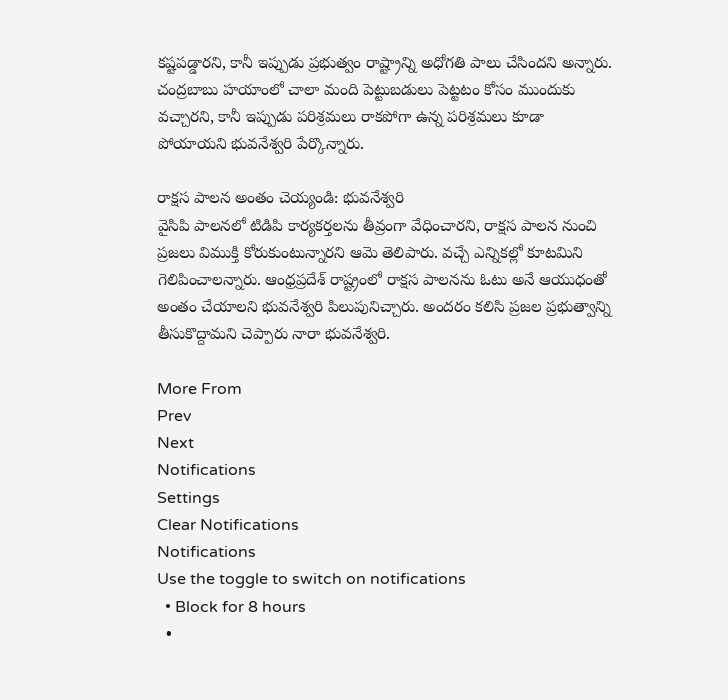కష్టపడ్డారని, కానీ ఇప్పుడు ప్రభుత్వం రాష్ట్రాన్ని అధోగతి పాలు చేసిందని అన్నారు. చంద్రబాబు హయాంలో చాలా మంది పెట్టుబడులు పెట్టటం కోసం ముందుకు వచ్చారని, కానీ ఇప్పుడు పరిశ్రమలు రాకపోగా ఉన్న పరిశ్రమలు కూడా పోయాయని భువనేశ్వరి పేర్కొన్నారు.

రాక్షస పాలన అంతం చెయ్యండి: భువనేశ్వరి
వైసిపి పాలనలో టిడిపి కార్యకర్తలను తీవ్రంగా వేధించారని, రాక్షస పాలన నుంచి ప్రజలు విముక్తి కోరుకుంటున్నారని ఆమె తెలిపారు. వచ్చే ఎన్నికల్లో కూటమిని గెలిపించాలన్నారు. ఆంధ్రప్రదేశ్ రాష్ట్రంలో రాక్షస పాలనను ఓటు అనే ఆయుధంతో అంతం చేయాలని భువనేశ్వరి పిలుపునిచ్చారు. అందరం కలిసి ప్రజల ప్రభుత్వాన్ని తీసుకొద్దామని చెప్పారు నారా భువనేశ్వరి.

More From
Prev
Next
Notifications
Settings
Clear Notifications
Notifications
Use the toggle to switch on notifications
  • Block for 8 hours
  •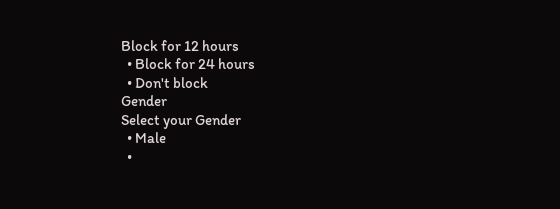Block for 12 hours
  • Block for 24 hours
  • Don't block
Gender
Select your Gender
  • Male
  •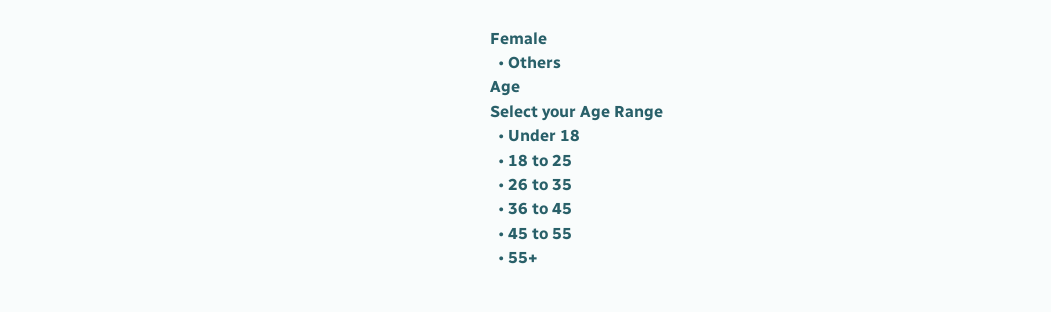Female
  • Others
Age
Select your Age Range
  • Under 18
  • 18 to 25
  • 26 to 35
  • 36 to 45
  • 45 to 55
  • 55+